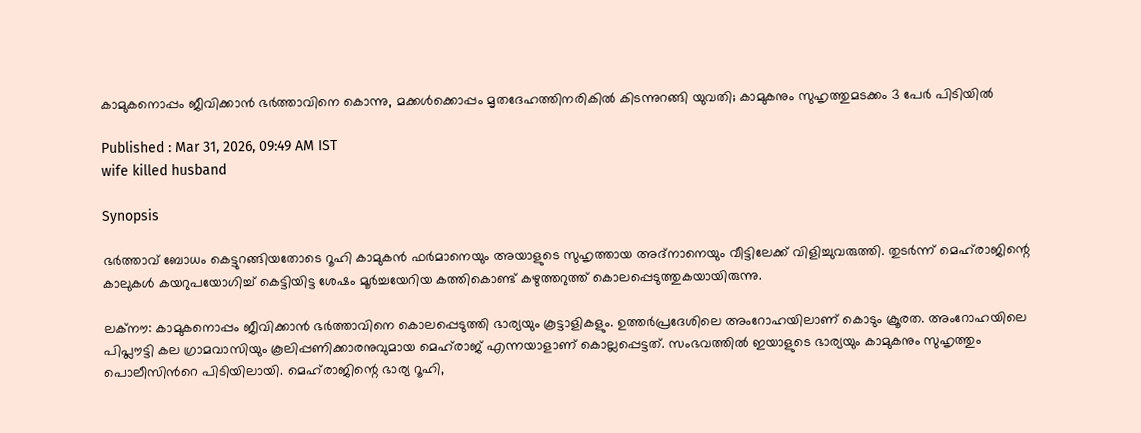കാമുകനൊപ്പം ജീവിക്കാൻ ഭർത്താവിനെ കൊന്നു, മക്കൾക്കൊപ്പം മൃതദേഹത്തിനരികിൽ കിടന്നുറങ്ങി യുവതി; കാമുകനും സുഹൃത്തുമടക്കം 3 പേ‍ർ പിടിയിൽ

Published : Mar 31, 2026, 09:49 AM IST
wife killed husband

Synopsis

ഭർത്താവ് ബോധം കെട്ടുറങ്ങിയതോടെ റൂഹി കാമുകൻ ഫർമാനെയും അയാളുടെ സുഹൃത്തായ അദ്‌നാനെയും വീട്ടിലേക്ക് വിളിച്ചുവരുത്തി. തുടർന്ന് മെഹ്‌രാജിന്റെ കാലുകൾ കയറുപയോഗിച്ച് കെട്ടിയിട്ട ശേഷം മൂർച്ചയേറിയ കത്തികൊണ്ട് കഴുത്തറുത്ത് കൊലപ്പെടുത്തുകയായിരുന്നു.

ലക്നൗ: കാമുകനൊപ്പം ജീവിക്കാൻ ഭർത്താവിനെ കൊലപ്പെടുത്തി ഭാര്യയും കൂട്ടാളികളും. ഉത്തർപ്രദേശിലെ അംറോഹയിലാണ് കൊടും ക്രൂരത. അംറോഹയിലെ പിപ്ലൗട്ടി കല ഗ്രാമവാസിയും കൂലിപ്പണിക്കാരനുവുമായ മെഹ്‌രാജ് എന്നയാളാണ് കൊല്ലപ്പെട്ടത്. സംഭവത്തിൽ ഇയാളുടെ ഭാര്യയും കാമുകനും സുഹൃത്തും പൊലീസിന്‍റെ പിടിയിലായി. മെഹ്‌രാജിന്റെ ഭാര്യ റൂഹി,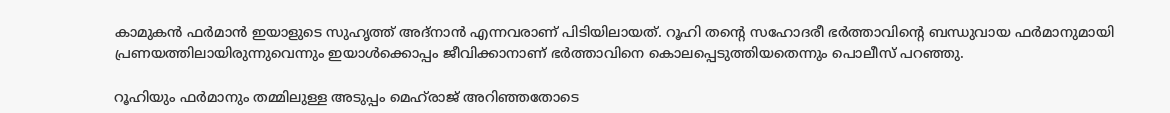കാമുകൻ ഫർമാൻ ഇയാളുടെ സുഹൃത്ത് അദ്നാൻ എന്നവരാണ് പിടിയിലായത്. റൂഹി തന്‍റെ സഹോദരീ ഭർ‌ത്താവിന്റെ ബന്ധുവായ ഫർമാനുമായി പ്രണയത്തിലായിരുന്നുവെന്നും ഇയാൾക്കൊപ്പം ജീവിക്കാനാണ് ഭ‍ർത്താവിനെ കൊലപ്പെടുത്തിയതെന്നും പൊലീസ് പറഞ്ഞു.

റൂഹിയും ഫർമാനും തമ്മിലുള്ള അടുപ്പം മെഹ്‌രാജ് അറിഞ്ഞതോടെ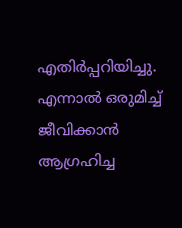എതിർപ്പറിയിച്ചു. എന്നാൽ ഒരുമിച്ച് ജീവിക്കാൻ ആഗ്രഹിച്ച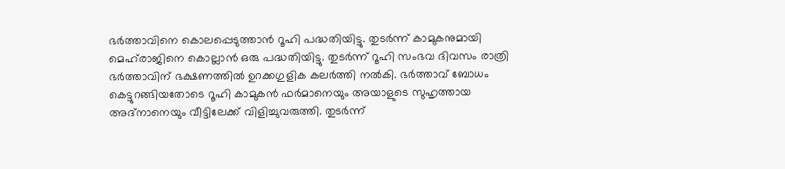ഭ‍ർത്താവിനെ കൊലപ്പെടുത്താൻ റൂഹി പദ്ധതിയിട്ടു. തുടർന്ന് കാമുകനുമായി മെഹ്‌രാജിനെ കൊല്ലാൻ ഒരു പദ്ധതിയിട്ടു. തുടർന്ന് റൂഹി സംഭവ ദിവസം രാത്രി ഭ‍ർത്താവിന് ഭക്ഷണത്തിൽ ഉറക്കഗുളിക കലർത്തി നൽകി. ഭർത്താവ് ബോധം കെട്ടുറങ്ങിയതോടെ റൂഹി കാമുകൻ ഫർമാനെയും അയാളുടെ സുഹൃത്തായ അദ്‌നാനെയും വീട്ടിലേക്ക് വിളിച്ചുവരുത്തി. തുടർന്ന്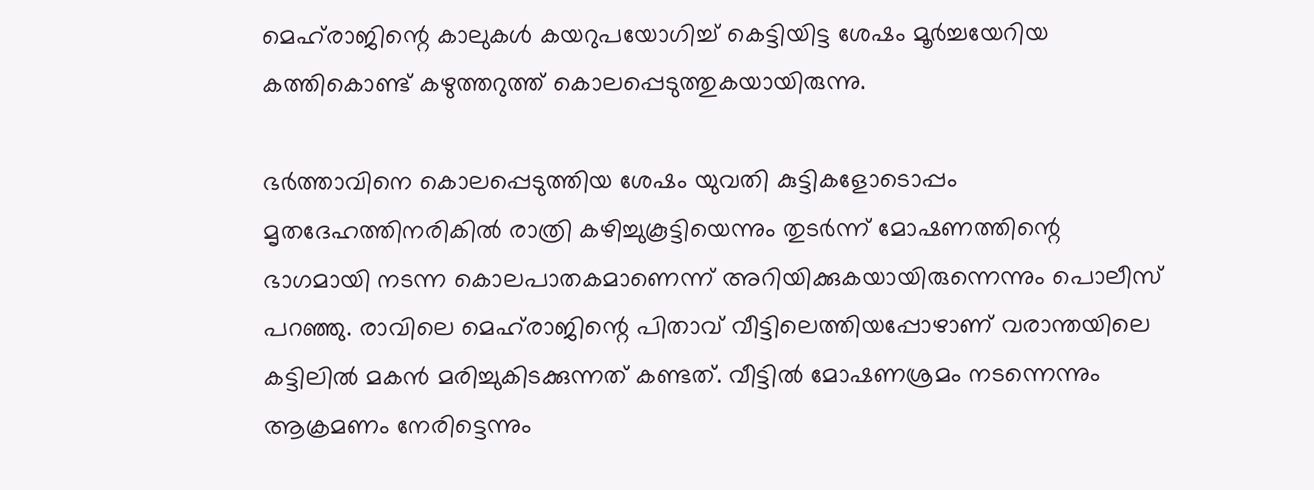മെഹ്‌രാജിന്റെ കാലുകൾ കയറുപയോഗിച്ച് കെട്ടിയിട്ട ശേഷം മൂർച്ചയേറിയ കത്തികൊണ്ട് കഴുത്തറുത്ത് കൊലപ്പെടുത്തുകയായിരുന്നു.

ഭർത്താവിനെ കൊലപ്പെടുത്തിയ ശേഷം യുവതി കുട്ടികളോടൊപ്പം മൃതദേഹത്തിനരികിൽ രാത്രി കഴിച്ചുകൂട്ടിയെന്നും തുടർന്ന് മോഷണത്തിന്റെ ഭാഗമായി നടന്ന കൊലപാതകമാണെന്ന് അറിയിക്കുകയായിരുന്നെന്നും പൊലീസ് പറഞ്ഞു. രാവിലെ മെഹ്‌രാജിന്റെ പിതാവ് വീട്ടിലെത്തിയപ്പോഴാണ് വരാന്തയിലെ കട്ടിലിൽ മകൻ മരിച്ചുകിടക്കുന്നത് കണ്ടത്. വീട്ടിൽ മോഷണശ്രമം നടന്നെന്നും ആക്രമണം നേരിട്ടെന്നും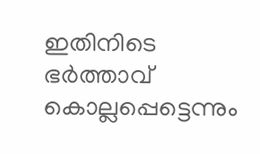ഇതിനിടെ ഭർത്താവ് കൊല്ലപ്പെട്ടെന്നും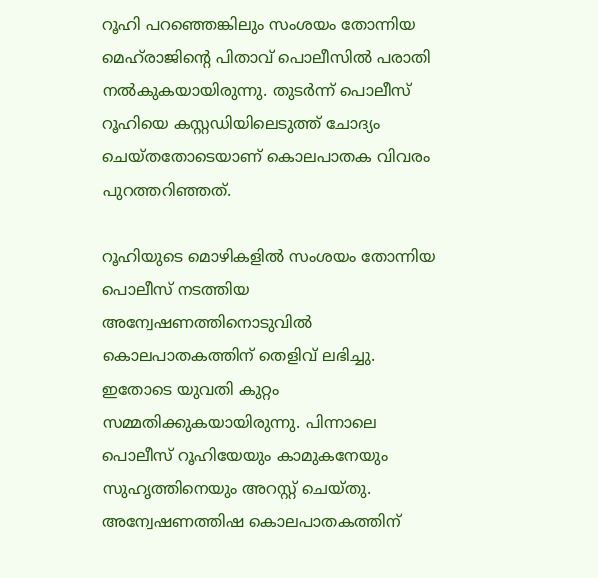റൂഹി പറഞ്ഞെങ്കിലും സംശയം തോന്നിയ മെഹ്‌രാജിന്റെ പിതാവ് പൊലീസിൽ പരാതി നൽകുകയായിരുന്നു. തുടർന്ന് പൊലീസ് റൂഹിയെ കസ്റ്റഡിയിലെടുത്ത് ചോദ്യം ചെയ്തതോടെയാണ് കൊലപാതക വിവരം പുറത്തറിഞ്ഞത്.

റൂഹിയുടെ മൊഴികളിൽ സംശയം തോന്നിയ പൊലീസ് നടത്തിയ അന്വേഷണത്തിനൊടുവിൽ കൊലപാതകത്തിന് തെളിവ് ലഭിച്ചു. ഇതോടെ യുവതി കുറ്റം സമ്മതിക്കുകയായിരുന്നു. പിന്നാലെ പൊലീസ് റൂഹിയേയും കാമുകനേയും സുഹൃത്തിനെയും അറസ്റ്റ് ചെയ്തു. അന്വേഷണത്തിഷ കൊലപാതകത്തിന്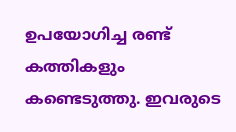ഉപയോഗിച്ച രണ്ട് കത്തികളും കണ്ടെടുത്തു. ഇവരുടെ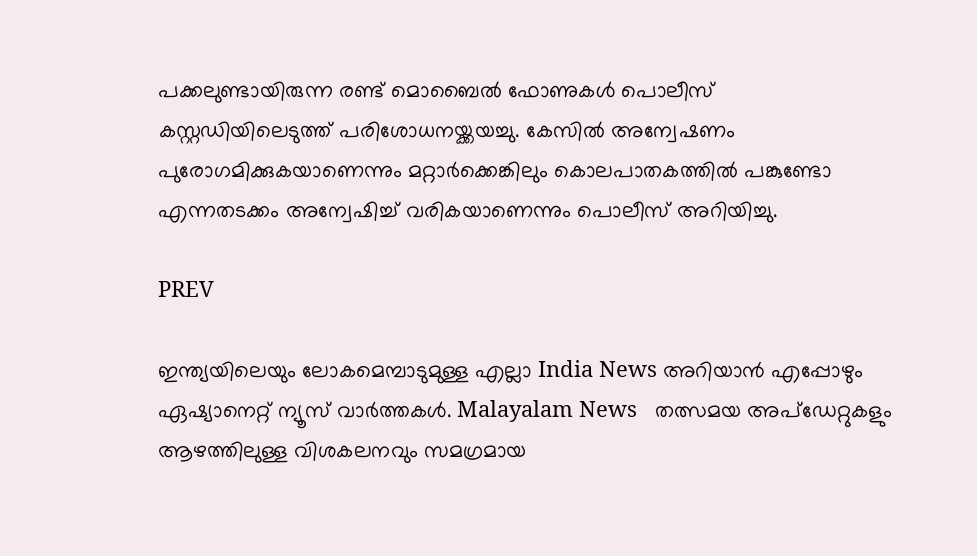പക്കലുണ്ടായിരുന്ന രണ്ട് മൊബൈൽ ഫോണുകൾ പൊലീസ് കസ്റ്റഡിയിലെടുത്ത് പരിശോധനയ്ക്കയച്ചു. കേസിൽ അന്വേഷണം പുരോഗമിക്കുകയാണെന്നും മറ്റാ‍ർക്കെങ്കിലും കൊലപാതകത്തിൽ പങ്കുണ്ടോ എന്നതടക്കം അന്വേഷിച്ച് വരികയാണെന്നും പൊലീസ് അറിയിച്ചു.

PREV

ഇന്ത്യയിലെയും ലോകമെമ്പാടുമുള്ള എല്ലാ India News അറിയാൻ എപ്പോഴും ഏഷ്യാനെറ്റ് ന്യൂസ് വാർത്തകൾ. Malayalam News   തത്സമയ അപ്‌ഡേറ്റുകളും ആഴത്തിലുള്ള വിശകലനവും സമഗ്രമായ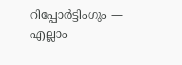റിപ്പോർട്ടിംഗും — എല്ലാം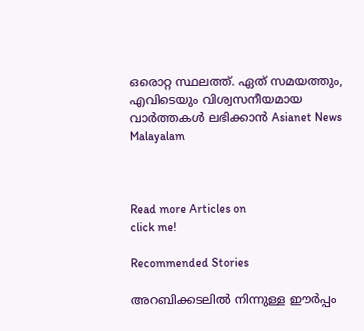ഒരൊറ്റ സ്ഥലത്ത്. ഏത് സമയത്തും, എവിടെയും വിശ്വസനീയമായ വാർത്തകൾ ലഭിക്കാൻ Asianet News Malayalam



Read more Articles on
click me!

Recommended Stories

അറബിക്കടലിൽ നിന്നുള്ള ഈർപ്പം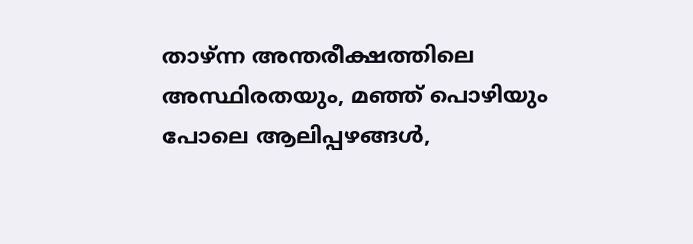താഴ്ന്ന അന്തരീക്ഷത്തിലെ അസ്ഥിരതയും, മഞ്ഞ് പൊഴിയും പോലെ ആലിപ്പഴങ്ങൾ,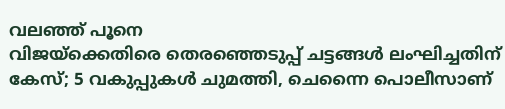വലഞ്ഞ് പൂനെ
വിജയ്‌ക്കെതിരെ തെരഞ്ഞെടുപ്പ് ചട്ടങ്ങൾ ലംഘിച്ചതിന് കേസ്; 5 വകുപ്പുകൾ ചുമത്തി, ചെന്നൈ പൊലീസാണ്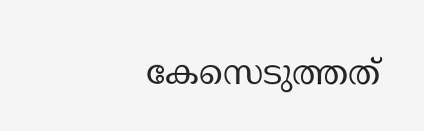കേസെടുത്തത്